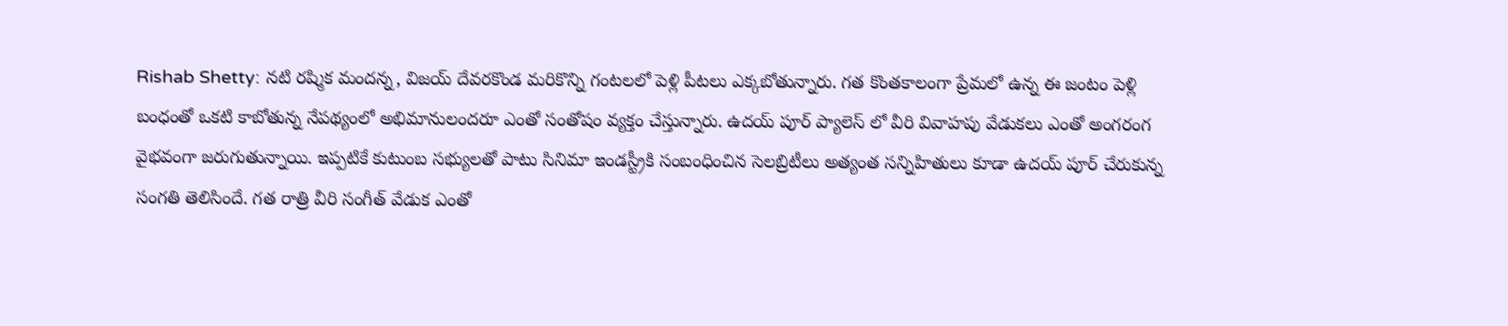Rishab Shetty: నటి రష్మిక మందన్న, విజయ్ దేవరకొండ మరికొన్ని గంటలలో పెళ్లి పీటలు ఎక్కబోతున్నారు. గత కొంతకాలంగా ప్రేమలో ఉన్న ఈ జంటం పెళ్లి బంధంతో ఒకటి కాబోతున్న నేపథ్యంలో అభిమానులందరూ ఎంతో సంతోషం వ్యక్తం చేస్తున్నారు. ఉదయ్ పూర్ ప్యాలెస్ లో వీరి వివాహపు వేడుకలు ఎంతో అంగరంగ వైభవంగా జరుగుతున్నాయి. ఇప్పటికే కుటుంబ సభ్యులతో పాటు సినిమా ఇండస్ట్రీకి సంబంధించిన సెలబ్రిటీలు అత్యంత సన్నిహితులు కూడా ఉదయ్ పూర్ చేరుకున్న సంగతి తెలిసిందే. గత రాత్రి వీరి సంగీత్ వేడుక ఎంతో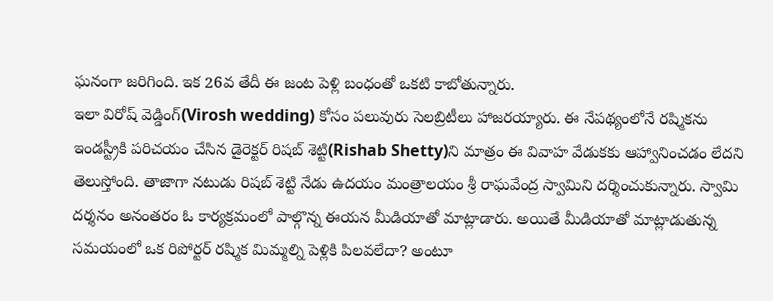ఘనంగా జరిగింది. ఇక 26వ తేదీ ఈ జంట పెళ్లి బంధంతో ఒకటి కాబోతున్నారు.
ఇలా విరోష్ వెడ్డింగ్(Virosh wedding) కోసం పలువురు సెలబ్రిటీలు హాజరయ్యారు. ఈ నేపథ్యంలోనే రష్మికను ఇండస్ట్రీకి పరిచయం చేసిన డైరెక్టర్ రిషబ్ శెట్టి(Rishab Shetty)ని మాత్రం ఈ వివాహ వేడుకకు ఆహ్వానించడం లేదని తెలుస్తోంది. తాజాగా నటుడు రిషబ్ శెట్టి నేడు ఉదయం మంత్రాలయం శ్రీ రాఘవేంద్ర స్వామిని దర్శించుకున్నారు. స్వామి దర్శనం అనంతరం ఓ కార్యక్రమంలో పాల్గొన్న ఈయన మీడియాతో మాట్లాడారు. అయితే మీడియాతో మాట్లాడుతున్న సమయంలో ఒక రిపోర్టర్ రష్మిక మిమ్మల్ని పెళ్లికి పిలవలేదా? అంటూ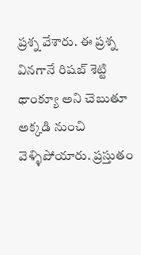ప్రశ్న వేశారు. ఈ ప్రశ్న వినగానే రిషబ్ శెట్టి థాంక్యూ అని చెబుతూ అక్కడి నుంచి వెళ్ళిపోయారు. ప్రస్తుతం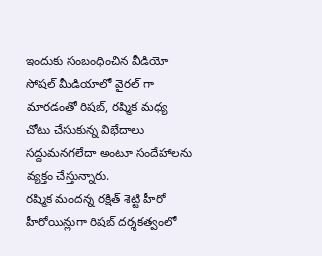ఇందుకు సంబంధించిన వీడియో సోషల్ మీడియాలో వైరల్ గా మారడంతో రిషబ్, రష్మిక మధ్య చోటు చేసుకున్న విభేదాలు సద్దుమనగలేదా అంటూ సందేహాలను వ్యక్తం చేస్తున్నారు.
రష్మిక మందన్న రక్షిత్ శెట్టి హీరో హీరోయిన్లుగా రిషబ్ దర్శకత్వంలో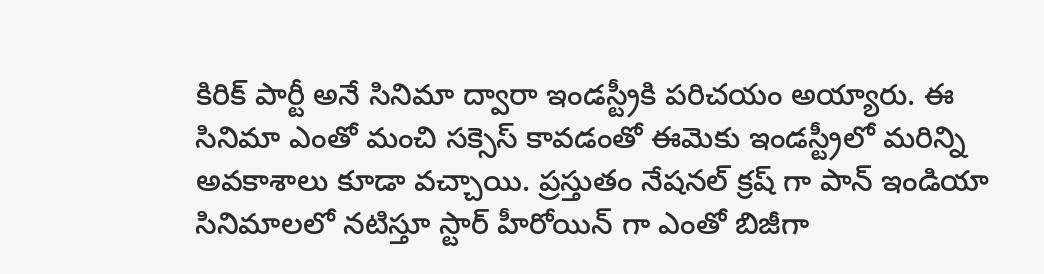కిరిక్ పార్టీ అనే సినిమా ద్వారా ఇండస్ట్రీకి పరిచయం అయ్యారు. ఈ సినిమా ఎంతో మంచి సక్సెస్ కావడంతో ఈమెకు ఇండస్ట్రీలో మరిన్ని అవకాశాలు కూడా వచ్చాయి. ప్రస్తుతం నేషనల్ క్రష్ గా పాన్ ఇండియా సినిమాలలో నటిస్తూ స్టార్ హీరోయిన్ గా ఎంతో బిజీగా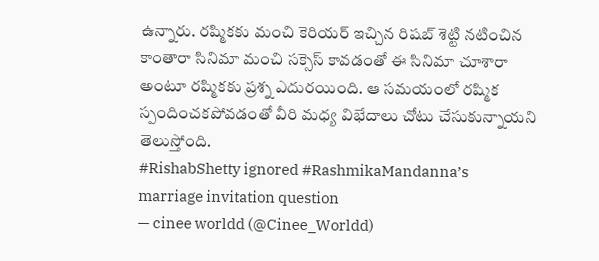ఉన్నారు. రష్మికకు మంచి కెరియర్ ఇచ్చిన రిషబ్ శెట్టి నటించిన కాంతారా సినిమా మంచి సక్సెస్ కావడంతో ఈ సినిమా చూశారా అంటూ రష్మికకు ప్రశ్న ఎదురయింది. ఆ సమయంలో రష్మిక స్పందించకపోవడంతో వీరి మధ్య విభేదాలు చోటు చేసుకున్నాయని తెలుస్తోంది.
#RishabShetty ignored #RashmikaMandanna’s marriage invitation question
— cinee worldd (@Cinee_Worldd)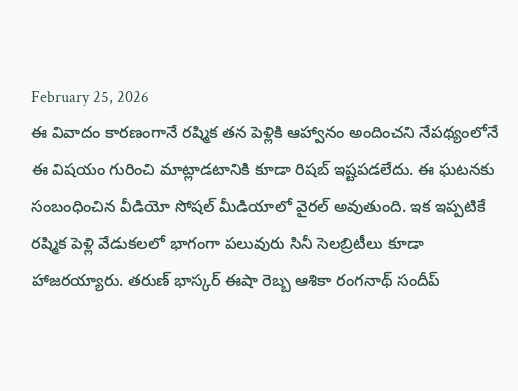February 25, 2026
ఈ వివాదం కారణంగానే రష్మిక తన పెళ్లికి ఆహ్వానం అందించని నేపథ్యంలోనే ఈ విషయం గురించి మాట్లాడటానికి కూడా రిషబ్ ఇష్టపడలేదు. ఈ ఘటనకు సంబంధించిన వీడియో సోషల్ మీడియాలో వైరల్ అవుతుంది. ఇక ఇప్పటికే రష్మిక పెళ్లి వేడుకలలో భాగంగా పలువురు సినీ సెలబ్రిటీలు కూడా హాజరయ్యారు. తరుణ్ భాస్కర్ ఈషా రెబ్బ ఆశికా రంగనాథ్ సందీప్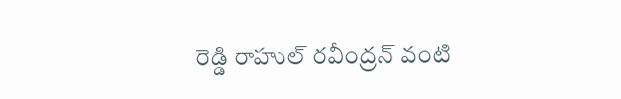రెడ్డి రాహుల్ రవీంద్రన్ వంటి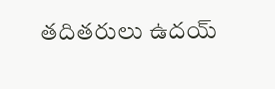తదితరులు ఉదయ్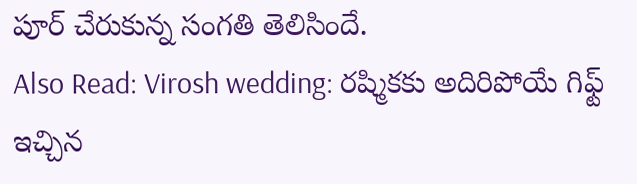పూర్ చేరుకున్న సంగతి తెలిసిందే.
Also Read: Virosh wedding: రష్మికకు అదిరిపోయే గిఫ్ట్ ఇచ్చిన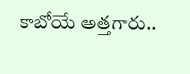కాబోయే అత్తగారు..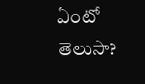ఏంటో తెలుసా?